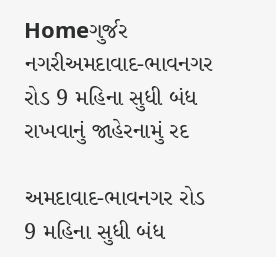Homeગુર્જર નગરીઅમદાવાદ-ભાવનગર રોડ 9 મહિના સુધી બંધ રાખવાનું જાહેરનામું રદ

અમદાવાદ-ભાવનગર રોડ 9 મહિના સુધી બંધ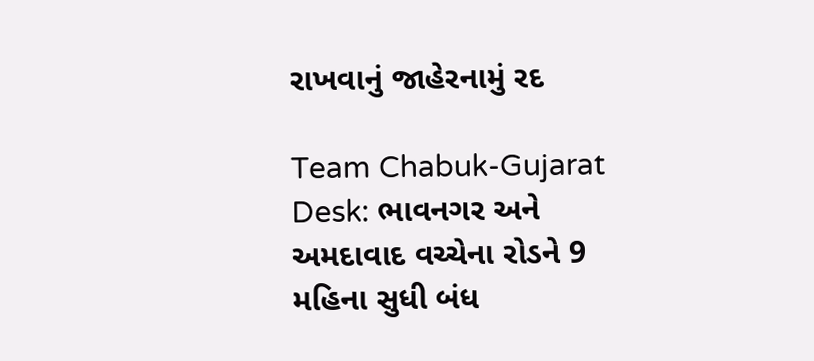રાખવાનું જાહેરનામું રદ

Team Chabuk-Gujarat Desk: ભાવનગર અને અમદાવાદ વચ્ચેના રોડને 9 મહિના સુધી બંધ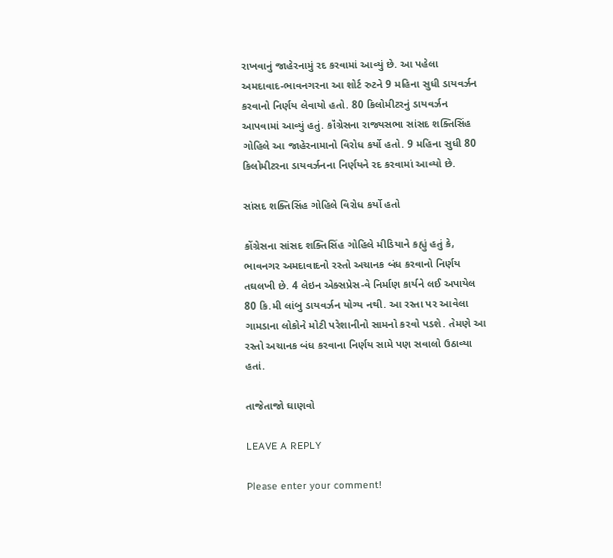રાખવાનું જાહેરનામું રદ કરવામાં આવ્યું છે. આ પહેલા અમદાવાદ-ભાવનગરના આ શોર્ટ રુટને 9 મહિના સુધી ડાયવર્ઝન કરવાનો નિર્ણય લેવાયો હતો. 80 કિલોમીટરનું ડાયવર્ઝન આપવામાં આવ્યું હતું. કૉંગ્રેસના રાજ્યસભા સાંસદ શક્તિસિંહ ગોહિલે આ જાહેરનામાનો વિરોધ કર્યો હતો. 9 મહિના સુધી 80 કિલોમીટરના ડાયવર્ઝનના નિર્ણયને રદ કરવામાં આવ્યો છે.

સાંસદ શક્તિસિંહ ગોહિલે વિરોધ કર્યો હતો

કોંગ્રેસના સાંસદ શક્તિસિંહ ગોહિલે મીડિયાને કહ્યું હતું કે, ભાવનગર અમદાવાદનો રસ્તો અચાનક બંધ કરવાનો નિર્ણય તઘલખી છે. 4 લેઇન એક્સપ્રેસ-વે નિર્માણ કાર્યને લઈ અપાયેલ 80 કિ.મી લાંબુ ડાયવર્ઝન યોગ્ય નથી. આ રસ્તા પર આવેલા ગામડાના લોકોને મોટી પરેશાનીનો સામનો કરવો પડશે. તેમણે આ રસ્તો અચાનક બંધ કરવાના નિર્ણય સામે પણ સવાલો ઉઠાવ્યા હતાં.

તાજેતાજો ઘાણવો

LEAVE A REPLY

Please enter your comment!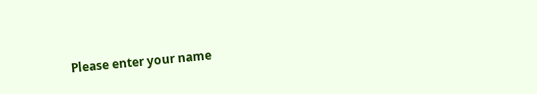Please enter your name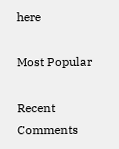here

Most Popular

Recent Comments